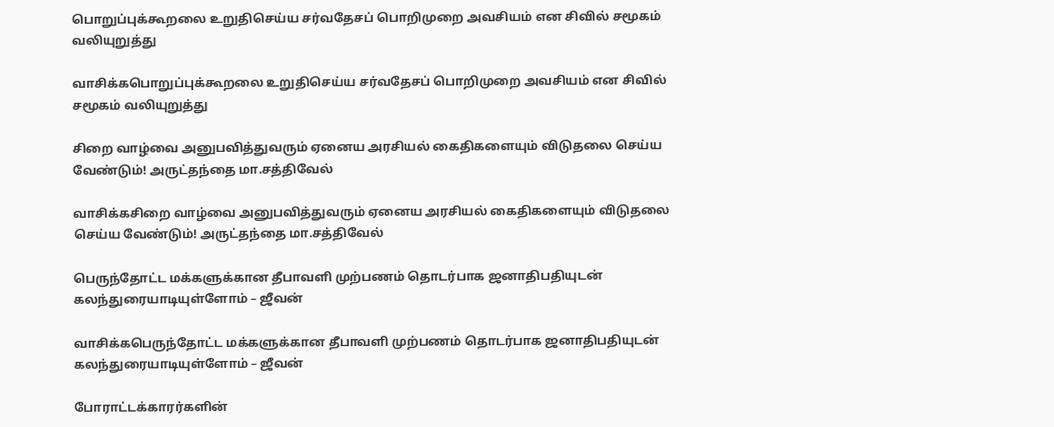பொறுப்புக்கூறலை உறுதிசெய்ய சர்வதேசப் பொறிமுறை அவசியம் என சிவில் சமூகம் வலியுறுத்து

வாசிக்கபொறுப்புக்கூறலை உறுதிசெய்ய சர்வதேசப் பொறிமுறை அவசியம் என சிவில் சமூகம் வலியுறுத்து

சிறை வாழ்வை அனுபவித்துவரும் ஏனைய அரசியல் கைதிகளையும் விடுதலை செய்ய வேண்டும்! அருட்தந்தை மா.சத்திவேல்

வாசிக்கசிறை வாழ்வை அனுபவித்துவரும் ஏனைய அரசியல் கைதிகளையும் விடுதலை செய்ய வேண்டும்! அருட்தந்தை மா.சத்திவேல்

பெருந்தோட்ட மக்களுக்கான தீபாவளி முற்பணம் தொடர்பாக ஜனாதிபதியுடன் கலந்துரையாடியுள்ளோம் – ஜீவன்

வாசிக்கபெருந்தோட்ட மக்களுக்கான தீபாவளி முற்பணம் தொடர்பாக ஜனாதிபதியுடன் கலந்துரையாடியுள்ளோம் – ஜீவன்

போராட்டக்காரர்களின்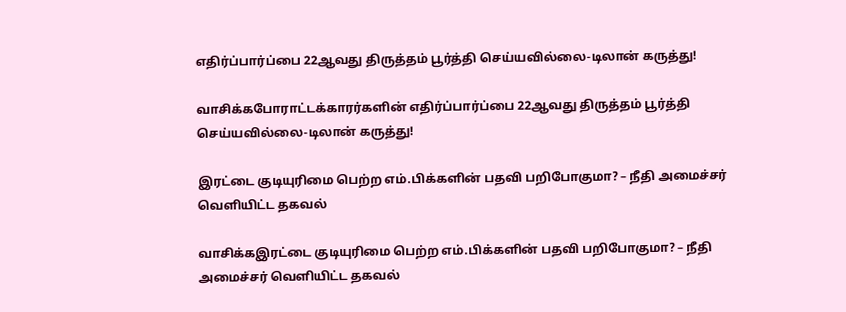எதிர்ப்பார்ப்பை 22ஆவது திருத்தம் பூர்த்தி செய்யவில்லை-டிலான் கருத்து!

வாசிக்கபோராட்டக்காரர்களின் எதிர்ப்பார்ப்பை 22ஆவது திருத்தம் பூர்த்தி செய்யவில்லை-டிலான் கருத்து!

இரட்டை குடியுரிமை பெற்ற எம்.பிக்களின் பதவி பறிபோகுமா? – நீதி அமைச்சர் வெளியிட்ட தகவல்

வாசிக்கஇரட்டை குடியுரிமை பெற்ற எம்.பிக்களின் பதவி பறிபோகுமா? – நீதி அமைச்சர் வெளியிட்ட தகவல்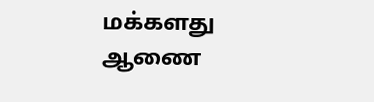மக்களது ஆணை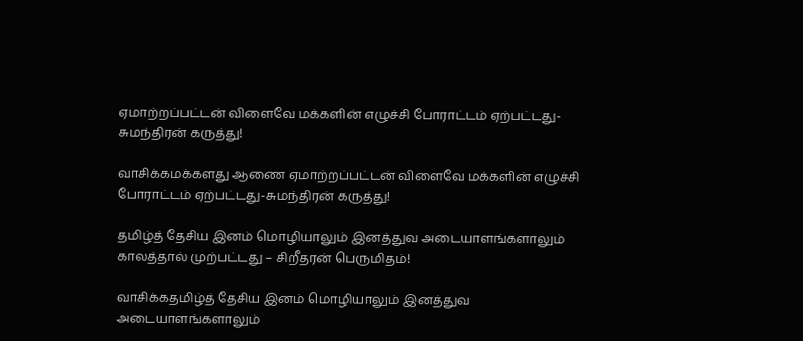ஏமாற்றப்பட்டன் விளைவே மக்களின் எழுச்சி போராட்டம் ஏற்பட்டது-சுமந்திரன் கருத்து!

வாசிக்கமக்களது ஆணை ஏமாற்றப்பட்டன் விளைவே மக்களின் எழுச்சி போராட்டம் ஏற்பட்டது-சுமந்திரன் கருத்து!

தமிழ்த் தேசிய இனம் மொழியாலும் இனத்துவ அடையாளங்களாலும் காலத்தால் முற்பட்டது – சிறீதரன் பெருமிதம்!

வாசிக்கதமிழ்த் தேசிய இனம் மொழியாலும் இனத்துவ அடையாளங்களாலும்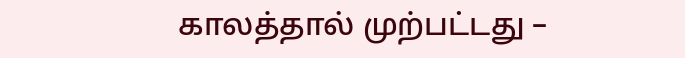காலத்தால் முற்பட்டது –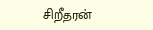சிறீதரன்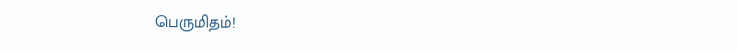பெருமிதம்!